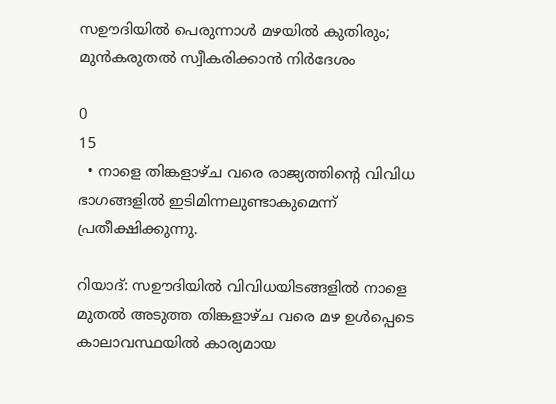സഊദിയിൽ പെരുന്നാൾ മഴയിൽ കുതിരും; മുൻകരുതൽ സ്വീകരിക്കാൻ നിർദേശം

0
15
  • നാളെ തിങ്കളാഴ്ച വരെ രാജ്യത്തിന്റെ വിവിധ ഭാഗങ്ങളിൽ ഇടിമിന്നലുണ്ടാകുമെന്ന് പ്രതീക്ഷിക്കുന്നു.

റിയാദ്: സഊദിയിൽ വിവിധയിടങ്ങളിൽ നാളെ മുതൽ അടുത്ത തിങ്കളാഴ്ച വരെ മഴ ഉൾപ്പെടെ കാലാവസ്ഥയിൽ കാര്യമായ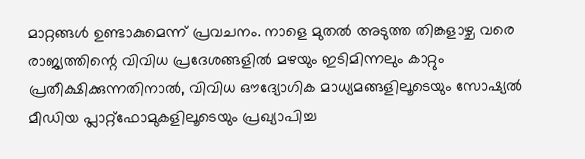മാറ്റങ്ങൾ ഉണ്ടാകുമെന്ന് പ്രവചനം. നാളെ മുതൽ അടുത്ത തിങ്കളാഴ്ച വരെ രാജ്യത്തിന്റെ വിവിധ പ്രദേശങ്ങളിൽ മഴയും ഇടിമിന്നലും കാറ്റും പ്രതീക്ഷിക്കുന്നതിനാൽ, വിവിധ ഔദ്യോഗിക മാധ്യമങ്ങളിലൂടെയും സോഷ്യൽ മീഡിയ പ്ലാറ്റ്‌ഫോമുകളിലൂടെയും പ്രഖ്യാപിച്ച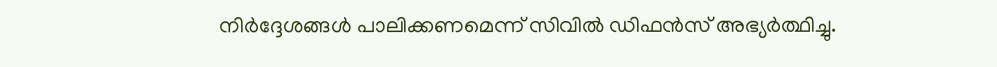നിർദ്ദേശങ്ങൾ പാലിക്കണമെന്ന് സിവിൽ ഡിഫൻസ് അഭ്യർത്ഥിച്ചു.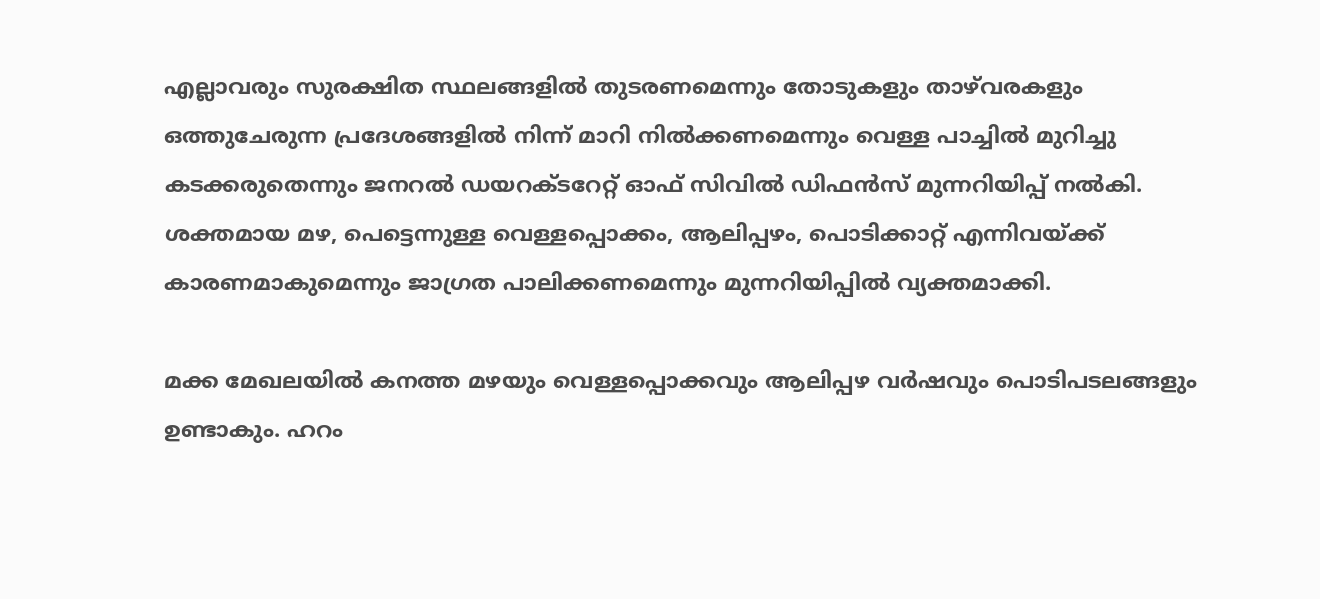എല്ലാവരും സുരക്ഷിത സ്ഥലങ്ങളിൽ തുടരണമെന്നും തോടുകളും താഴ്‌വരകളും ഒത്തുചേരുന്ന പ്രദേശങ്ങളിൽ നിന്ന് മാറി നിൽക്കണമെന്നും വെള്ള പാച്ചിൽ മുറിച്ചു കടക്കരുതെന്നും ജനറൽ ഡയറക്ടറേറ്റ് ഓഫ് സിവിൽ ഡിഫൻസ് മുന്നറിയിപ്പ് നൽകി. ശക്തമായ മഴ, പെട്ടെന്നുള്ള വെള്ളപ്പൊക്കം, ആലിപ്പഴം, പൊടിക്കാറ്റ് എന്നിവയ്ക്ക് കാരണമാകുമെന്നും ജാഗ്രത പാലിക്കണമെന്നും മുന്നറിയിപ്പിൽ വ്യക്തമാക്കി.

മക്ക മേഖലയില്‍ കനത്ത മഴയും വെള്ളപ്പൊക്കവും ആലിപ്പഴ വര്‍ഷവും പൊടിപടലങ്ങളും ഉണ്ടാകും. ഹറം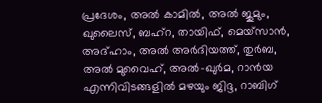പ്രദേശം, അല്‍ കാമില്‍, അല്‍ ജുമും, ഖുലൈസ്, ബഹ്‌റ, തായിഫ്, മെയ്‌സാന്‍, അദ്ഹാം, അല്‍ അര്‍ദിയത്ത്, തുര്‍ബ, അല്‍ മുവൈഹ്, അല്‍-ഖുര്‍മ, റാന്‍യ എന്നിവിടങ്ങളില്‍ മഴയും ജിദ്ദ, റാബിഗ്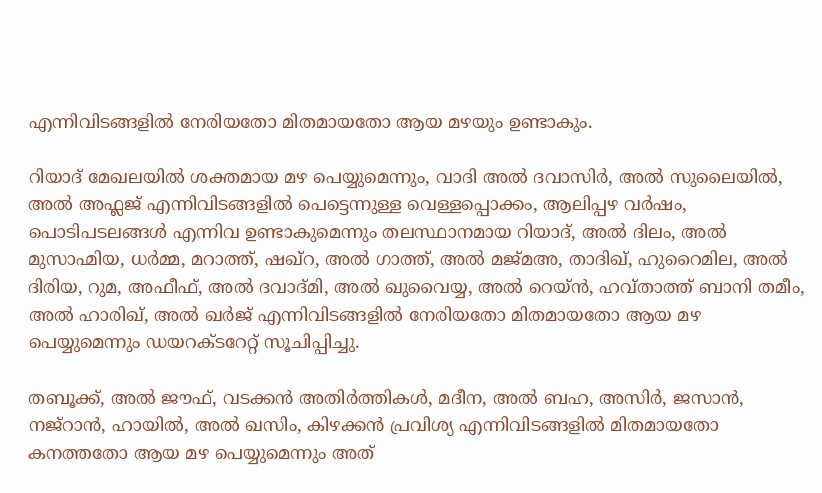എന്നിവിടങ്ങളില്‍ നേരിയതോ മിതമായതോ ആയ മഴയും ഉണ്ടാകും.

റിയാദ് മേഖലയില്‍ ശക്തമായ മഴ പെയ്യുമെന്നും, വാദി അല്‍ ദവാസിര്‍, അല്‍ സുലൈയില്‍, അല്‍ അഫ്ലജ് എന്നിവിടങ്ങളിൽ പെട്ടെന്നുള്ള വെള്ളപ്പൊക്കം, ആലിപ്പഴ വര്‍ഷം, പൊടിപടലങ്ങള്‍ എന്നിവ ഉണ്ടാകുമെന്നും തലസ്ഥാനമായ റിയാദ്, അല്‍ ദിലം, അല്‍ മുസാഹ്മിയ, ധര്‍മ്മ, മറാത്ത്, ഷഖ്‌റ, അല്‍ ഗാത്ത്, അല്‍ മജ്മഅ, താദിഖ്, ഹുറൈമില, അല്‍ ദിരിയ, റുമ, അഫീഫ്, അല്‍ ദവാദ്മി, അല്‍ ഖുവൈയ്യ, അല്‍ റെയ്ന്‍, ഹവ്താത്ത് ബാനി തമീം, അല്‍ ഹാരിഖ്, അല്‍ ഖര്‍ജ് എന്നിവിടങ്ങളില്‍ നേരിയതോ മിതമായതോ ആയ മഴ പെയ്യുമെന്നും ഡയറക്ടറേറ്റ് സൂചിപ്പിച്ചു.

തബൂക്ക്, അല്‍ ജൗഫ്, വടക്കന്‍ അതിര്‍ത്തികള്‍, മദീന, അല്‍ ബഹ, അസിര്‍, ജസാന്‍, നജ്‌റാന്‍, ഹായില്‍, അല്‍ ഖസിം, കിഴക്കന്‍ പ്രവിശ്യ എന്നിവിടങ്ങളില്‍ മിതമായതോ കനത്തതോ ആയ മഴ പെയ്യുമെന്നും അത്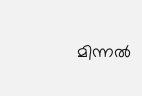മിന്നല്‍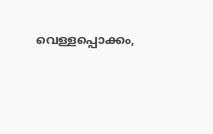വെള്ളപ്പൊക്കം,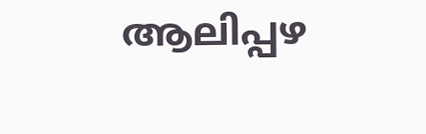ആലിപ്പഴ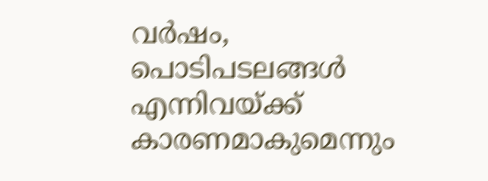വര്‍ഷം, പൊടിപടലങ്ങള്‍ എന്നിവയ്ക്ക് കാരണമാകുമെന്നും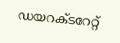ഡയറക്ടറേറ്റ്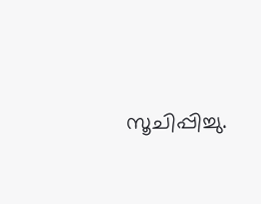സൂചിപ്പിച്ചു.